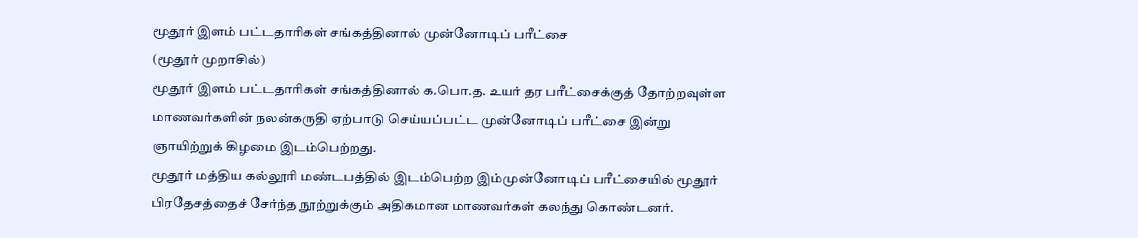மூதூர் இளம் பட்டதாரிகள் சங்கத்தினால் முன்னோடிப் பரீட்சை
(மூதூர் முறாசில்)
மூதூர் இளம் பட்டதாரிகள் சங்கத்தினால் க.பொ.த. உயர் தர பரீட்சைக்குத் தோற்றவுள்ள மாணவர்களின் நலன்கருதி ஏற்பாடு செய்யப்பட்ட முன்னோடிப் பரீட்சை இன்று ஞாயிற்றுக் கிழமை இடம்பெற்றது.
மூதூர் மத்திய கல்லூரி மண்டபத்தில் இடம்பெற்ற இம்முன்னோடிப் பரீட்சையில் மூதூர் பிரதேசத்தைச் சேர்ந்த நூற்றுக்கும் அதிகமான மாணவர்கள் கலந்து கொண்டனர்.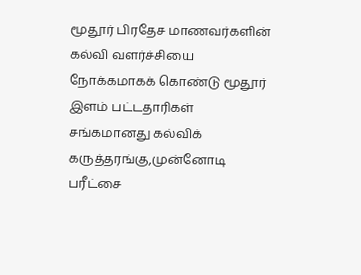மூதூர் பிரதேச மாணவர்களின் கல்வி வளர்ச்சியை நோக்கமாகக் கொண்டு மூதூர் இளம் பட்டதாரிகள் சங்கமானது கல்விக் கருத்தரங்கு,முன்னோடி பரீட்சை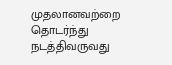முதலானவற்றை தொடர்ந்து நடத்திவருவது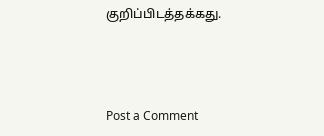குறிப்பிடத்தக்கது.



Post a Comment